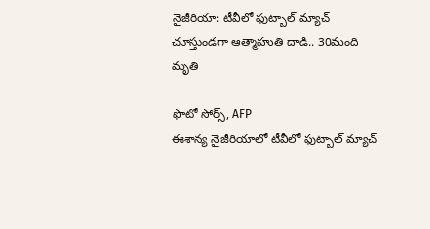నైజీరియా: టీవీలో ఫుట్బాల్ మ్యాచ్ చూస్తుండగా ఆత్మాహుతి దాడి.. 30మంది మృతి

ఫొటో సోర్స్, AFP
ఈశాన్య నైజీరియాలో టీవీలో ఫుట్బాల్ మ్యాచ్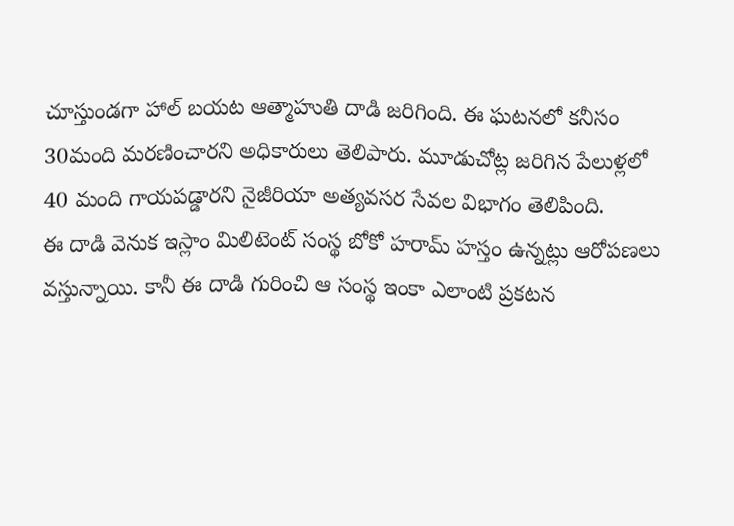చూస్తుండగా హాల్ బయట ఆత్మాహుతి దాడి జరిగింది. ఈ ఘటనలో కనీసం 30మంది మరణించారని అధికారులు తెలిపారు. మూడుచోట్ల జరిగిన పేలుళ్లలో 40 మంది గాయపడ్డారని నైజీరియా అత్యవసర సేవల విభాగం తెలిపింది.
ఈ దాడి వెనుక ఇస్లాం మిలిటెంట్ సంస్థ బోకో హరామ్ హస్తం ఉన్నట్లు ఆరోపణలు వస్తున్నాయి. కానీ ఈ దాడి గురించి ఆ సంస్థ ఇంకా ఎలాంటి ప్రకటన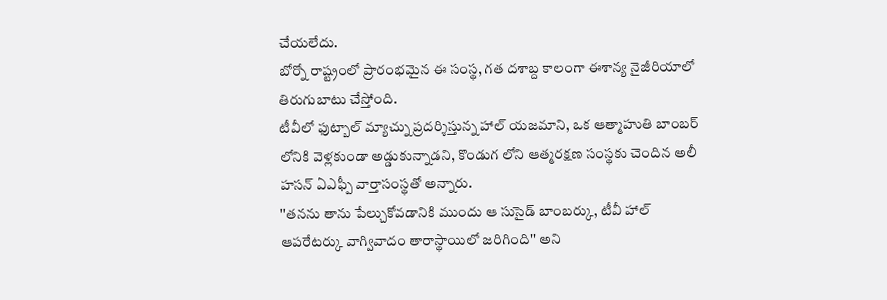చేయలేదు.
బోర్నో రాష్ట్రంలో ప్రారంభమైన ఈ సంస్థ, గత దశాబ్ద కాలంగా ఈశాన్య నైజీరియాలో తిరుగుబాటు చేస్తోంది.
టీవీలో ఫుట్బాల్ మ్యాచ్ను ప్రదర్శిస్తున్న హాల్ యజమాని, ఒక ఆత్మాహుతి బాంబర్ లోనికి వెళ్లకుండా అడ్డుకున్నాడని, కొండుగ లోని ఆత్మరక్షణ సంస్థకు చెందిన అలీ హసన్ ఏఎఫ్పీ వార్తాసంస్థతో అన్నారు.
''తనను తాను పేల్చుకోవడానికి ముందు ఆ సుసైడ్ బాంబర్కు, టీవీ హాల్ ఆపరేటర్కు వాగ్వివాదం తారాస్థాయిలో జరిగింది'' అని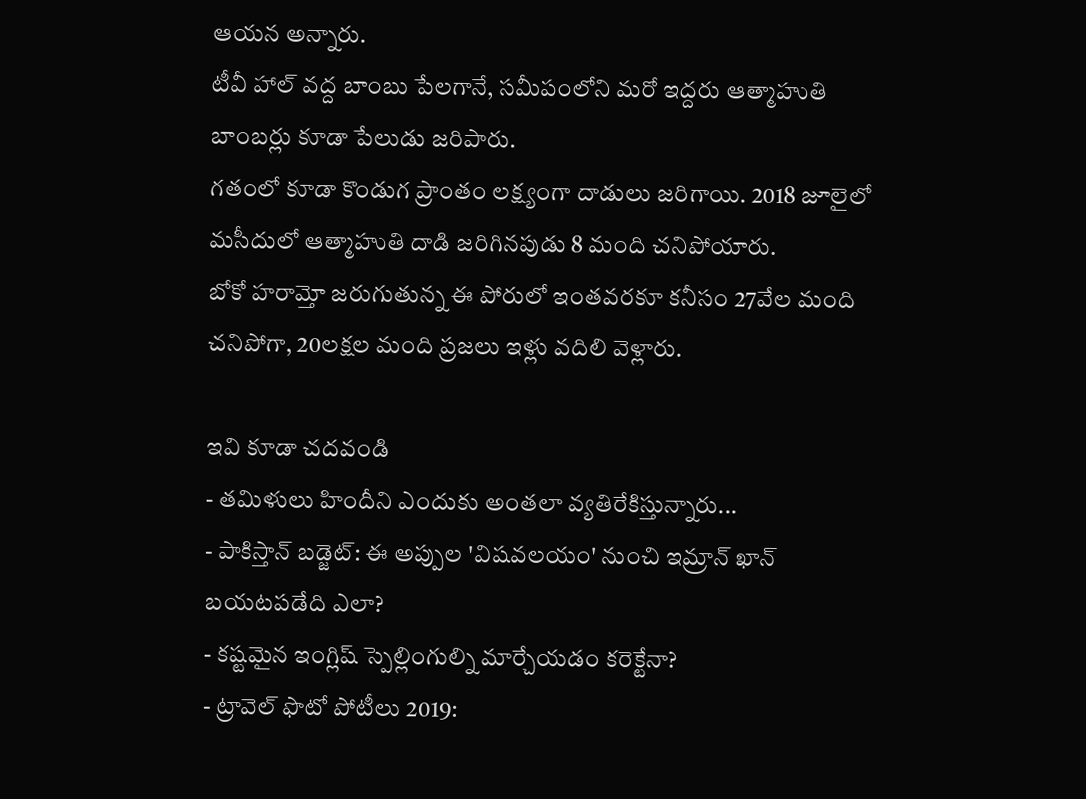ఆయన అన్నారు.
టీవీ హాల్ వద్ద బాంబు పేలగానే, సమీపంలోని మరో ఇద్దరు ఆత్మాహుతి బాంబర్లు కూడా పేలుడు జరిపారు.
గతంలో కూడా కొండుగ ప్రాంతం లక్ష్యంగా దాడులు జరిగాయి. 2018 జూలైలో మసీదులో ఆత్మాహుతి దాడి జరిగినపుడు 8 మంది చనిపోయారు.
బోకో హరామ్తో జరుగుతున్న ఈ పోరులో ఇంతవరకూ కనీసం 27వేల మంది చనిపోగా, 20లక్షల మంది ప్రజలు ఇళ్లు వదిలి వెళ్లారు.

ఇవి కూడా చదవండి
- తమిళులు హిందీని ఎందుకు అంతలా వ్యతిరేకిస్తున్నారు...
- పాకిస్తాన్ బడ్జెట్: ఈ అప్పుల 'విషవలయం' నుంచి ఇమ్రాన్ ఖాన్ బయటపడేది ఎలా?
- కష్టమైన ఇంగ్లిష్ స్పెల్లింగుల్ని మార్చేయడం కరెక్టేనా?
- ట్రావెల్ ఫొటో పోటీలు 2019: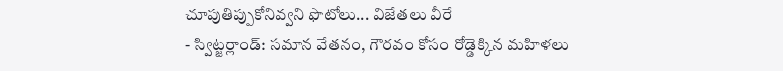చూపుతిప్పుకోనివ్వని ఫొటోలు... విజేతలు వీరే
- స్విట్జర్లాండ్: సమాన వేతనం, గౌరవం కోసం రోడ్డెక్కిన మహిళలు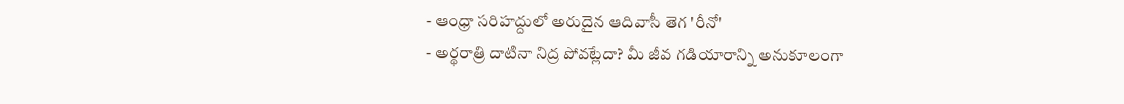- ఆంధ్రా సరిహద్దులో అరుదైన ఆదివాసీ తెగ 'రీనో'
- అర్థరాత్రి దాటినా నిద్ర పోవట్లేదా? మీ జీవ గడియారాన్ని అనుకూలంగా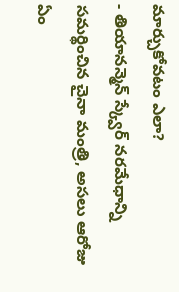మార్చుకోవటం ఎలా?
- తియానన్మెన్ స్క్వేర్ నరమేధాన్ని సమర్థించిన చైనా మంత్రి, అసలు ఆరోజు ఏం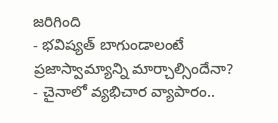జరిగింది
- భవిష్యత్ బాగుండాలంటే ప్రజాస్వామ్యాన్ని మార్చాల్సిందేనా?
- చైనాలో వ్యభిచార వ్యాపారం..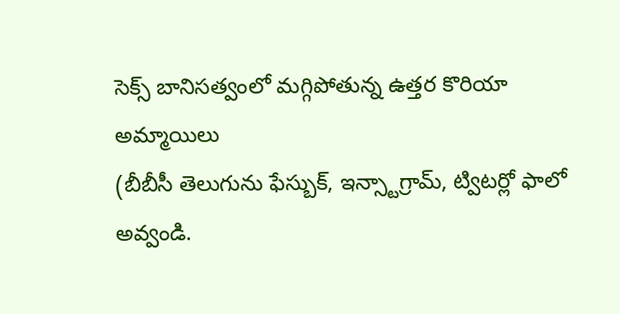సెక్స్ బానిసత్వంలో మగ్గిపోతున్న ఉత్తర కొరియా అమ్మాయిలు
(బీబీసీ తెలుగును ఫేస్బుక్, ఇన్స్టాగ్రామ్, ట్విటర్లో ఫాలో అవ్వండి.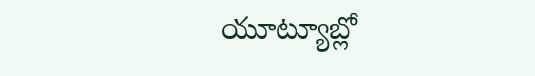యూట్యూబ్లో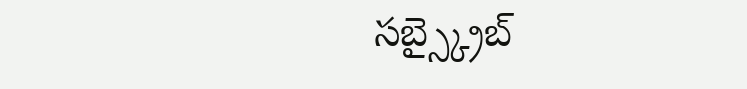సబ్స్క్రైబ్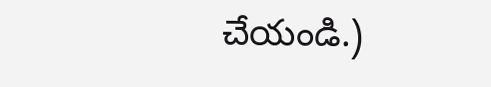చేయండి.)